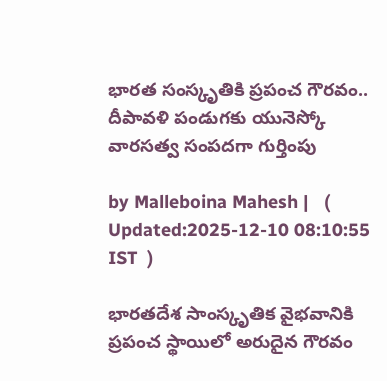భారత సంస్కృతికి ప్రపంచ గౌరవం.. దీపావళి పండుగకు యునెస్కో వారసత్వ సంపదగా గుర్తింపు

by Malleboina Mahesh |   (  Updated:2025-12-10 08:10:55  IST  )

భారతదేశ సాంస్కృతిక వైభవానికి ప్రపంచ స్థాయిలో అరుదైన గౌరవం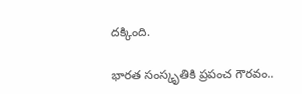దక్కింది.

భారత సంస్కృతికి ప్రపంచ గౌరవం..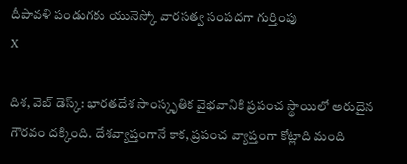దీపావళి పండుగకు యునెస్కో వారసత్వ సంపదగా గుర్తింపు
X

దిశ, వెబ్ డెస్క్: భారతదేశ సాంస్కృతిక వైభవానికి ప్రపంచ స్థాయిలో అరుదైన గౌరవం దక్కింది. దేశవ్యాప్తంగానే కాక, ప్రపంచ వ్యాప్తంగా కోట్లాది మంది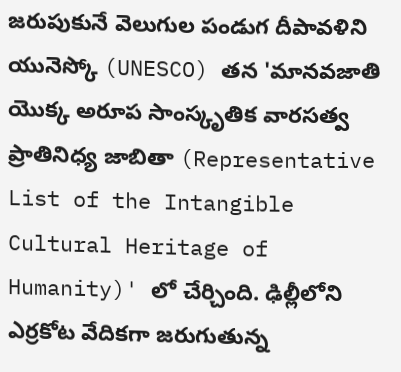జరుపుకునే వెలుగుల పండుగ దీపావళిని యునెస్కో (UNESCO) తన 'మానవజాతి యొక్క అరూప సాంస్కృతిక వారసత్వ ప్రాతినిధ్య జాబితా (Representative List of the Intangible Cultural Heritage of Humanity)' లో చేర్చింది. ఢిల్లీలోని ఎర్రకోట వేదికగా జరుగుతున్న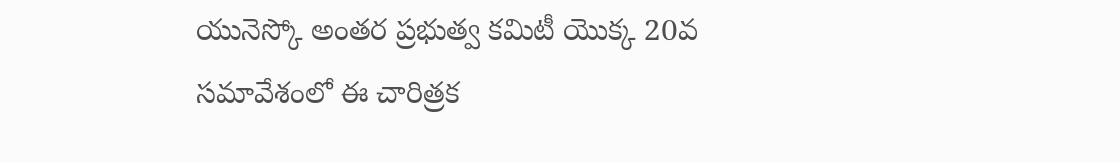యునెస్కో అంతర ప్రభుత్వ కమిటీ యొక్క 20వ సమావేశంలో ఈ చారిత్రక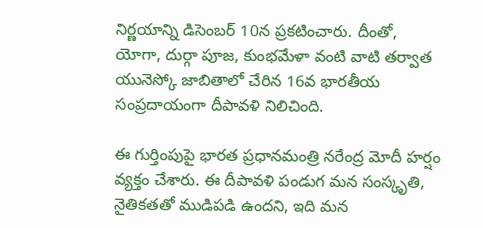నిర్ణయాన్ని డిసెంబర్ 10న ప్రకటించారు. దీంతో, యోగా, దుర్గా పూజ, కుంభమేళా వంటి వాటి తర్వాత యునెస్కో జాబితాలో చేరిన 16వ భారతీయ సంప్రదాయంగా దీపావళి నిలిచింది.

ఈ గుర్తింపుపై భారత ప్రధానమంత్రి నరేంద్ర మోదీ హర్షం వ్యక్తం చేశారు. ఈ దీపావళి పండుగ మన సంస్కృతి, నైతికతతో ముడిపడి ఉందని, ఇది మన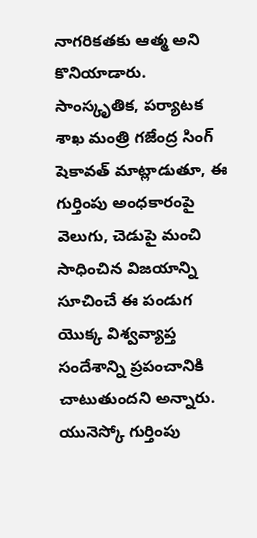నాగరికతకు ఆత్మ అని కొనియాడారు. సాంస్కృతిక, పర్యాటక శాఖ మంత్రి గజేంద్ర సింగ్ షెకావత్ మాట్లాడుతూ, ఈ గుర్తింపు అంధకారంపై వెలుగు, చెడుపై మంచి సాధించిన విజయాన్ని సూచించే ఈ పండుగ యొక్క విశ్వవ్యాప్త సందేశాన్ని ప్రపంచానికి చాటుతుందని అన్నారు. యునెస్కో గుర్తింపు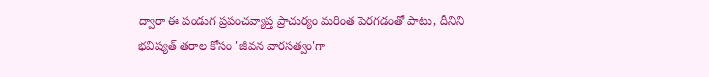ద్వారా ఈ పండుగ ప్రపంచవ్యాప్త ప్రాచుర్యం మరింత పెరగడంతో పాటు, దీనిని భవిష్యత్ తరాల కోసం 'జీవన వారసత్వం'గా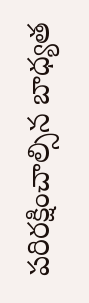పరిరక్షించాల్సిన బాధ్యత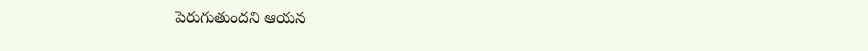పెరుగుతుందని ఆయన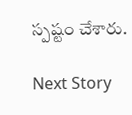స్పష్టం చేశారు.

Next Story